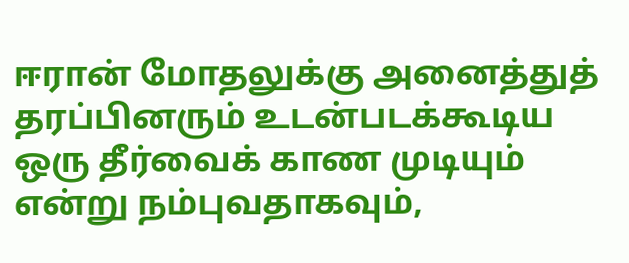ஈரான் மோதலுக்கு அனைத்துத் தரப்பினரும் உடன்படக்கூடிய ஒரு தீர்வைக் காண முடியும் என்று நம்புவதாகவும்,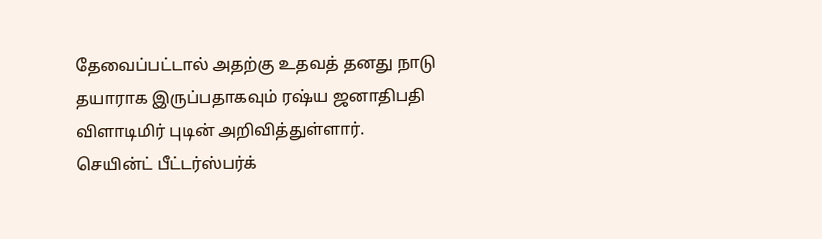தேவைப்பட்டால் அதற்கு உதவத் தனது நாடு தயாராக இருப்பதாகவும் ரஷ்ய ஜனாதிபதி விளாடிமிர் புடின் அறிவித்துள்ளார்.
செயின்ட் பீட்டர்ஸ்பர்க்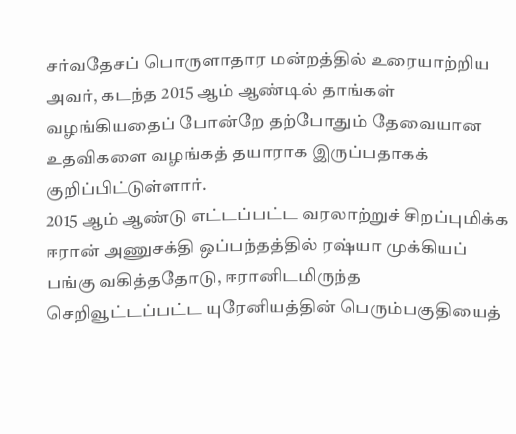சர்வதேசப் பொருளாதார மன்றத்தில் உரையாற்றிய அவர், கடந்த 2015 ஆம் ஆண்டில் தாங்கள் வழங்கியதைப் போன்றே தற்போதும் தேவையான உதவிகளை வழங்கத் தயாராக இருப்பதாகக் குறிப்பிட்டுள்ளார்.
2015 ஆம் ஆண்டு எட்டப்பட்ட வரலாற்றுச் சிறப்புமிக்க ஈரான் அணுசக்தி ஒப்பந்தத்தில் ரஷ்யா முக்கியப் பங்கு வகித்ததோடு, ஈரானிடமிருந்த செறிவூட்டப்பட்ட யுரேனியத்தின் பெரும்பகுதியைத்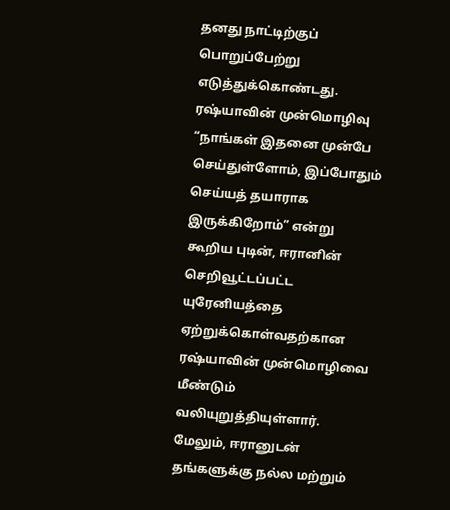தனது நாட்டிற்குப் பொறுப்பேற்று எடுத்துக்கொண்டது.
ரஷ்யாவின் முன்மொழிவு
“நாங்கள் இதனை முன்பே செய்துள்ளோம், இப்போதும் செய்யத் தயாராக இருக்கிறோம்” என்று கூறிய புடின், ஈரானின் செறிவூட்டப்பட்ட யுரேனியத்தை ஏற்றுக்கொள்வதற்கான ரஷ்யாவின் முன்மொழிவை மீண்டும் வலியுறுத்தியுள்ளார்.
மேலும், ஈரானுடன் தங்களுக்கு நல்ல மற்றும்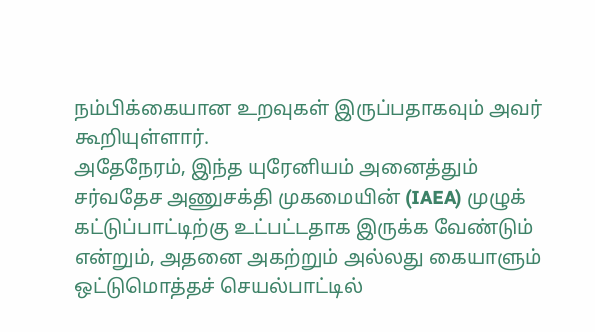நம்பிக்கையான உறவுகள் இருப்பதாகவும் அவர் கூறியுள்ளார்.
அதேநேரம், இந்த யுரேனியம் அனைத்தும் சர்வதேச அணுசக்தி முகமையின் (IAEA) முழுக் கட்டுப்பாட்டிற்கு உட்பட்டதாக இருக்க வேண்டும் என்றும், அதனை அகற்றும் அல்லது கையாளும் ஒட்டுமொத்தச் செயல்பாட்டில்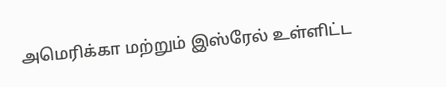அமெரிக்கா மற்றும் இஸ்ரேல் உள்ளிட்ட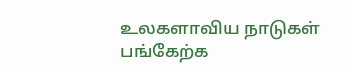உலகளாவிய நாடுகள் பங்கேற்க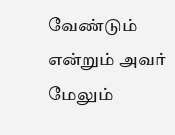வேண்டும் என்றும் அவர் மேலும்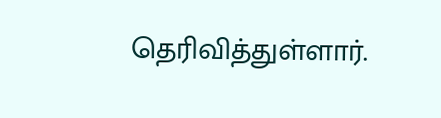தெரிவித்துள்ளார்.